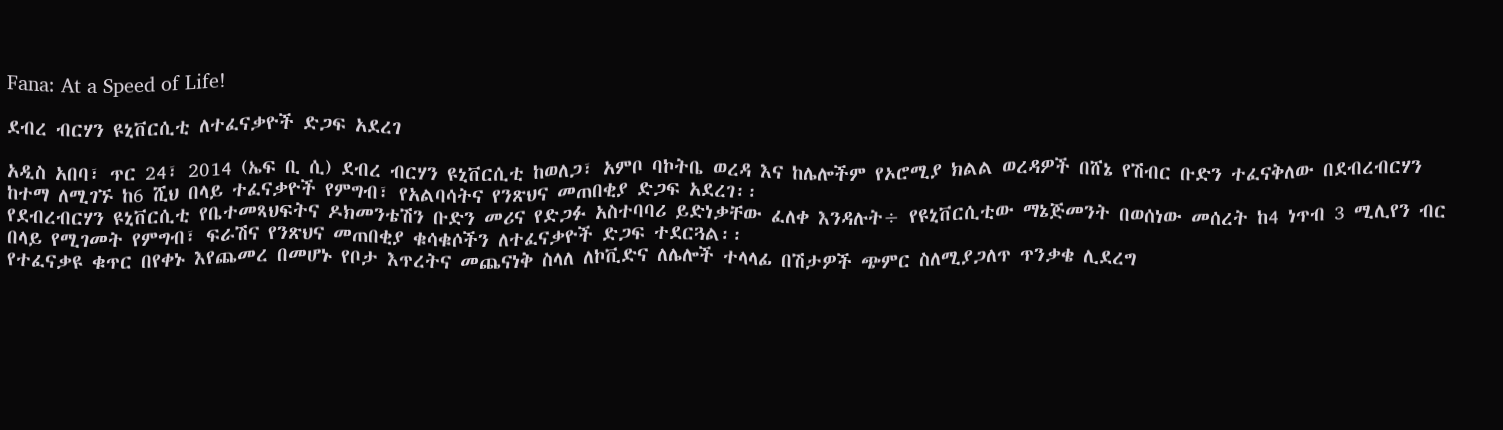Fana: At a Speed of Life!

ደብረ ብርሃን ዩኒቨርሲቲ ለተፈናቃዮች ድጋፍ አደረገ

አዲስ አበባ፣ ጥር 24፣ 2014 (ኤፍ ቢ ሲ) ደብረ ብርሃን ዩኒቨርሲቲ ከወለጋ፣ አምቦ ባኮትቤ ወረዳ እና ከሌሎችም የኦሮሚያ ክልል ወረዳዎች በሸኔ የሽብር ቡድን ተፈናቅለው በደብረብርሃን ከተማ ለሚገኙ ከ6 ሺህ በላይ ተፈናቃዮች የምግብ፣ የአልባሳትና የንጽህና መጠበቂያ ድጋፍ አደረገ፡፡
የደብረብርሃን ዩኒቨርሲቲ የቤተመጻህፍትና ዶክመንቴሽን ቡድን መሪና የድጋፉ አስተባባሪ ይድነቃቸው ፈለቀ እንዳሉት÷ የዩኒቨርሲቲው ማኔጅመንት በወሰነው መሰረት ከ4 ነጥብ 3 ሚሊየን ብር በላይ የሚገመት የምግብ፣ ፍራሽና የንጽህና መጠበቂያ ቁሳቁሶችን ለተፈናቃዮች ድጋፍ ተደርጓል፡፡
የተፈናቃዩ ቁጥር በየቀኑ እየጨመረ በመሆኑ የቦታ እጥረትና መጨናነቅ ስላለ ለኮቪድና ለሌሎች ተላላፊ በሽታዎች ጭምር ስለሚያጋለጥ ጥንቃቄ ሊደረግ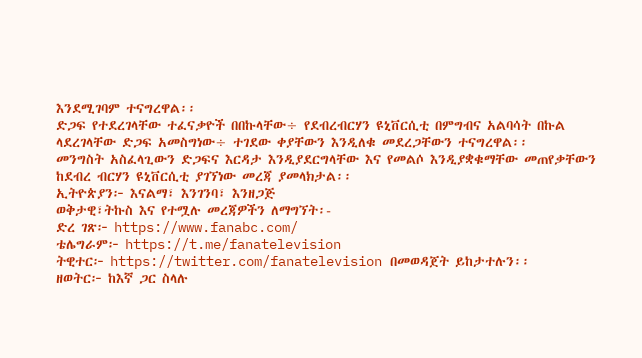እንደሚገባም ተናግረዋል፡፡
ድጋፍ የተደረገላቸው ተፈናቃዮች በበኩላቸው÷ የደብረብርሃን ዩኒቨርሲቲ በምግብና አልባሳት በኩል ላደረገላቸው ድጋፍ አመስግነው÷ ተገደው ቀያቸውን እንዲለቁ መደረጋቸውን ተናግረዋል፡፡
መንግስት አስፈላጊውን ድጋፍና እርዳታ እንዲያደርግላቸው እና የመልሶ እንዲያቋቁማቸው መጠየቃቸውን ከደብረ ብርሃን ዩኒቨርሲቲ ያገኘነው መረጃ ያመላክታል፡፡
ኢትዮጵያን፦ እናልማ፣ እንገንባ፣ እንዘጋጅ
ወቅታዊ፣ትኩስ እና የተሟሉ መረጃዎችን ለማግኘት፡-
ድረ ገጽ፦ https://www.fanabc.com/
ቴሌግራም፦ https://t.me/fanatelevision
ትዊተር፦ https://twitter.com/fanatelevision በመወዳጀት ይከታተሉን፡፡
ዘወትር፦ ከእኛ ጋር ስላሉ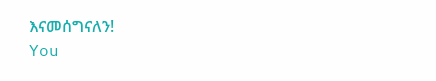እናመሰግናለን!
You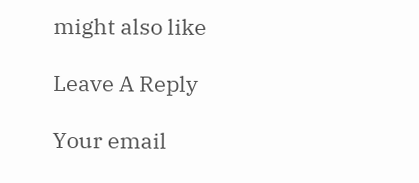might also like

Leave A Reply

Your email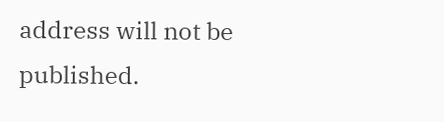address will not be published.